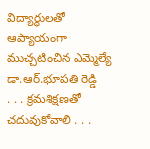విద్యార్థులతో ఆప్యాయంగా ముచ్చటించిన ఎమ్మెల్యే డా.ఆర్.భూపతి రెడ్డి
. . . క్రమశిక్షణతో చదువుకోవాలి . . .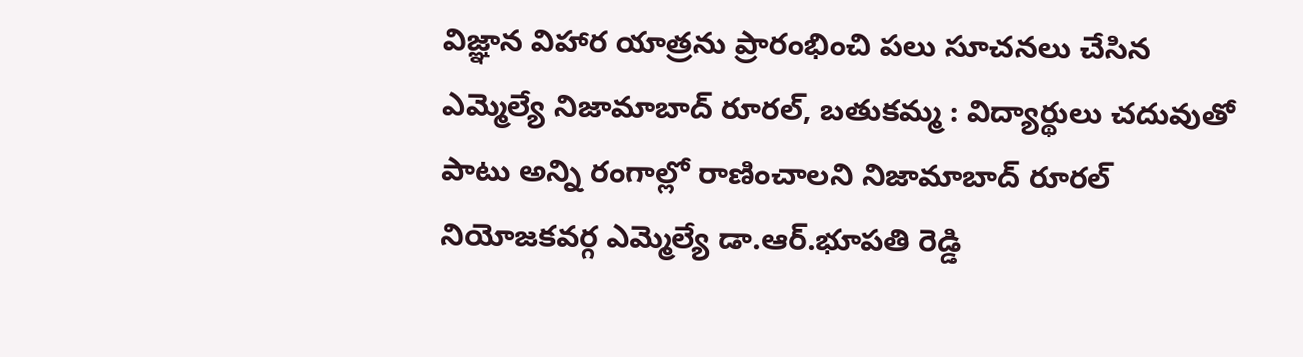విజ్ఞాన విహార యాత్రను ప్రారంభించి పలు సూచనలు చేసిన ఎమ్మెల్యే నిజామాబాద్ రూరల్, బతుకమ్మ : విద్యార్థులు చదువుతో పాటు అన్ని రంగాల్లో రాణించాలని నిజామాబాద్ రూరల్ నియోజకవర్గ ఎమ్మెల్యే డా.ఆర్.భూపతి రెడ్డి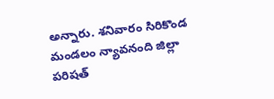అన్నారు. శనివారం సిరికొండ మండలం న్యావనంది జిల్లా పరిషత్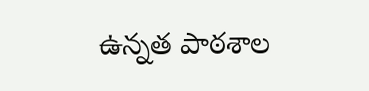ఉన్నత పాఠశాల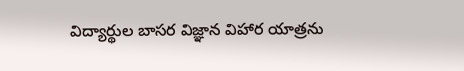విద్యార్థుల బాసర విజ్ఞాన విహార యాత్రను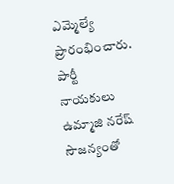ఎమ్మెల్యే ప్రారంభించారు. పార్టీ నాయకులు ఉమ్మాజి నరేష్ సౌజన్యంతో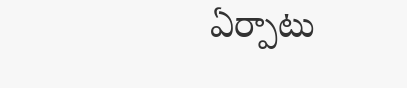ఏర్పాటు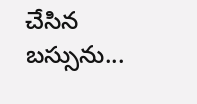చేసిన బస్సును...